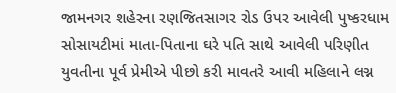જામનગર શહેરના રણજિતસાગર રોડ ઉપર આવેલી પુષ્કરધામ સોસાયટીમાં માતા-પિતાના ઘરે પતિ સાથે આવેલી પરિણીત યુવતીના પૂર્વ પ્રેમીએ પીછો કરી માવતરે આવી મહિલાને લગ્ન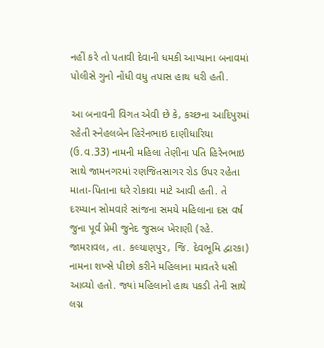નહીં કરે તો પતાવી દેવાની ધમકી આપ્યાના બનાવમાં પોલીસે ગુનો નોંધી વધુ તપાસ હાથ ધરી હતી.

આ બનાવની વિગત એવી છે કે, કચ્છના આદિપુરમાં રહેતી સ્નેહલબેન હિરેનભાઇ દાણીધારિયા (ઉ.વ.33) નામની મહિલા તેણીના પતિ હિરેનભાઇ સાથે જામનગરમાં રણજિતસાગર રોડ ઉપર રહેતા માતા-પિતાના ઘરે રોકાવા માટે આવી હતી. તે દરમ્યાન સોમવારે સાંજના સમયે મહિલાના દસ વર્ષ જુના પૂર્વ પ્રેમી જુનેદ જુસબ ખેરાણી (રહે. જામરાવલ, તા. કલ્યાણપુર, જિ. દેવભૂમિ દ્વારકા) નામના શખ્સે પીછો કરીને મહિલાના માવતરે ધસી આવ્યો હતો. જ્યાં મહિલાનો હાથ પકડી તેની સાથે લગ્ન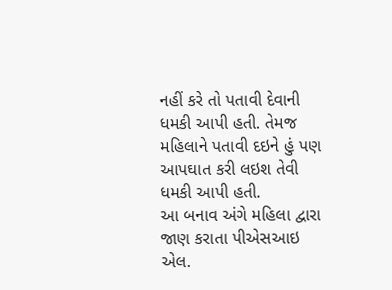નહીં કરે તો પતાવી દેવાની ધમકી આપી હતી. તેમજ મહિલાને પતાવી દઇને હું પણ આપઘાત કરી લઇશ તેવી ધમકી આપી હતી.
આ બનાવ અંગે મહિલા દ્વારા જાણ કરાતા પીએસઆઇ એલ.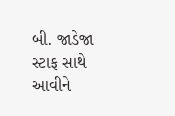બી. જાડેજા સ્ટાફ સાથે આવીને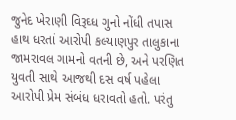જુનેદ ખેરાણી વિરૂઘ્ધ ગુનો નોંધી તપાસ હાથ ધરતાં આરોપી કલ્યાણપુર તાલુકાના જામરાવલ ગામનો વતની છે, અને પરણિત યુવતી સાથે આજથી દસ વર્ષ પહેલા આરોપી પ્રેમ સંબંધ ધરાવતો હતો. પરંતુ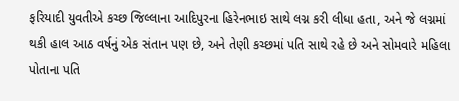ફરિયાદી યુવતીએ કચ્છ જિલ્લાના આદિપુરના હિરેનભાઇ સાથે લગ્ન કરી લીધા હતા, અને જે લગ્નમાં થકી હાલ આઠ વર્ષનું એક સંતાન પણ છે, અને તેણી કચ્છમાં પતિ સાથે રહે છે અને સોમવારે મહિલા પોતાના પતિ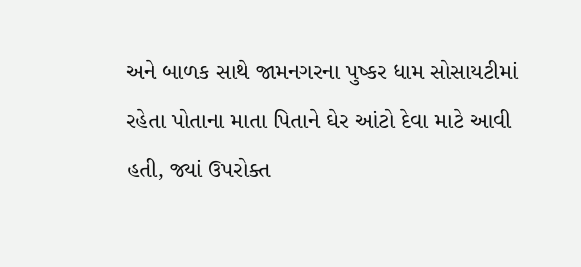અને બાળક સાથે જામનગરના પુષ્કર ધામ સોસાયટીમાં રહેતા પોતાના માતા પિતાને ઘેર આંટો દેવા માટે આવી હતી, જ્યાં ઉપરોક્ત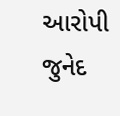આરોપી જુનેદ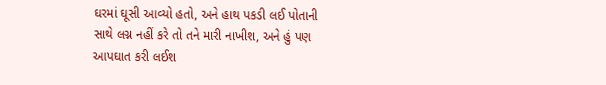ઘરમાં ઘૂસી આવ્યો હતો, અને હાથ પકડી લઈ પોતાની સાથે લગ્ન નહીં કરે તો તને મારી નાખીશ, અને હું પણ આપઘાત કરી લઈશ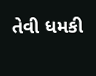તેવી ધમકી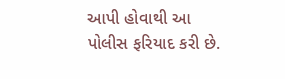આપી હોવાથી આ પોલીસ ફરિયાદ કરી છે.